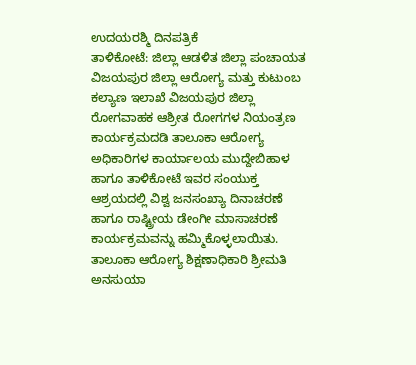ಉದಯರಶ್ಮಿ ದಿನಪತ್ರಿಕೆ
ತಾಳಿಕೋಟೆ: ಜಿಲ್ಲಾ ಆಡಳಿತ ಜಿಲ್ಲಾ ಪಂಚಾಯತ ವಿಜಯಪುರ ಜಿಲ್ಲಾ ಆರೋಗ್ಯ ಮತ್ತು ಕುಟುಂಬ ಕಲ್ಯಾಣ ಇಲಾಖೆ ವಿಜಯಪುರ ಜಿಲ್ಲಾ ರೋಗವಾಹಕ ಆಶ್ರೀತ ರೋಗಗಳ ನಿಯಂತ್ರಣ ಕಾರ್ಯಕ್ರಮದಡಿ ತಾಲೂಕಾ ಆರೋಗ್ಯ ಅಧಿಕಾರಿಗಳ ಕಾರ್ಯಾಲಯ ಮುದ್ದೇಬಿಹಾಳ ಹಾಗೂ ತಾಳಿಕೋಟೆ ಇವರ ಸಂಯುಕ್ತ ಆಶ್ರಯದಲ್ಲಿ ವಿಶ್ವ ಜನಸಂಖ್ಯಾ ದಿನಾಚರಣೆ ಹಾಗೂ ರಾಷ್ಟ್ರೀಯ ಡೇಂಗೀ ಮಾಸಾಚರಣೆ ಕಾರ್ಯಕ್ರಮವನ್ನು ಹಮ್ಮಿಕೊಳ್ಳಲಾಯಿತು.
ತಾಲೂಕಾ ಆರೋಗ್ಯ ಶಿಕ್ಷಣಾಧಿಕಾರಿ ಶ್ರೀಮತಿ ಅನಸುಯಾ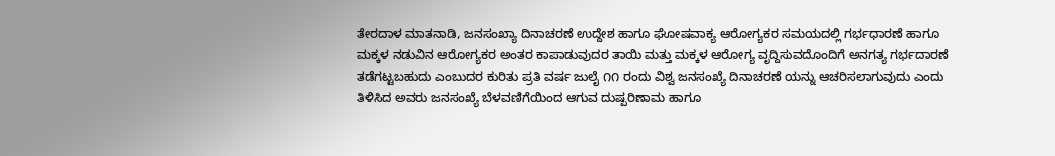ತೇರದಾಳ ಮಾತನಾಡಿ, ಜನಸಂಖ್ಯಾ ದಿನಾಚರಣೆ ಉದ್ದೇಶ ಹಾಗೂ ಘೋಷವಾಕ್ಯ ಆರೋಗ್ಯಕರ ಸಮಯದಲ್ಲಿ ಗರ್ಭಧಾರಣೆ ಹಾಗೂ ಮಕ್ಕಳ ನಡುವಿನ ಆರೋಗ್ಯಕರ ಅಂತರ ಕಾಪಾಡುವುದರ ತಾಯಿ ಮತ್ತು ಮಕ್ಕಳ ಆರೋಗ್ಯ ವೃದ್ದಿಸುವದೊಂದಿಗೆ ಅನಗತ್ಯ ಗರ್ಭದಾರಣೆ ತಡೆಗಟ್ಟಬಹುದು ಎಂಬುದರ ಕುರಿತು ಪ್ರತಿ ವರ್ಷ ಜುಲೈ ೧೧ ರಂದು ವಿಶ್ವ ಜನಸಂಖ್ಯೆ ದಿನಾಚರಣೆ ಯನ್ನು ಆಚರಿಸಲಾಗುವುದು ಎಂದು ತಿಳಿಸಿದ ಅವರು ಜನಸಂಖ್ಯೆ ಬೆಳವಣಿಗೆಯಿಂದ ಆಗುವ ದುಷ್ಪರಿಣಾಮ ಹಾಗೂ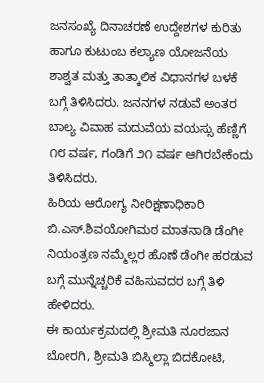ಜನಸಂಖ್ಯೆ ದಿನಾಚರಣೆ ಉದ್ದೇಶಗಳ ಕುರಿತು ಹಾಗೂ ಕುಟುಂಬ ಕಲ್ಯಾಣ ಯೋಜನೆಯ ಶಾಶ್ವತ ಮತ್ತು ತಾತ್ಕಾಲಿಕ ವಿಧಾನಗಳ ಬಳಕೆ ಬಗ್ಗೆ ತಿಳಿಸಿದರು. ಜನನಗಳ ನಡುವೆ ಅಂತರ ಬಾಲ್ಯ ವಿವಾಹ ಮದುವೆಯ ವಯಸ್ಸು ಹೆಣ್ಣಿಗೆ ೧೮ ವರ್ಷ, ಗಂಡಿಗೆ ೨೧ ವರ್ಷ ಆಗಿರಬೇಕೆಂದು ತಿಳಿಸಿದರು.
ಹಿರಿಯ ಆರೋಗ್ಯ ನೀರಿಕ್ಷಣಾಧಿಕಾರಿ ಬಿ.ಎಸ್.ಶಿವಯೋಗಿಮಠ ಮಾತನಾಡಿ ಡೆಂಗೀ ನಿಯಂತ್ರಣ ನಮ್ಮೆಲ್ಲರ ಹೊಣೆ ಡೆಂಗೀ ಹರಡುವ ಬಗ್ಗೆ ಮುನ್ನೆಚ್ಚರಿಕೆ ವಹಿಸುವದರ ಬಗ್ಗೆ ತಿಳಿ ಹೇಳಿದರು.
ಈ ಕಾರ್ಯಕ್ರಮದಲ್ಲಿ ಶ್ರೀಮತಿ ನೂರಜಾನ ಬೋರಗಿ, ಶ್ರೀಮತಿ ಬಿಸ್ಮಿಲ್ಲಾ ಬಿದಕೋಟಿ,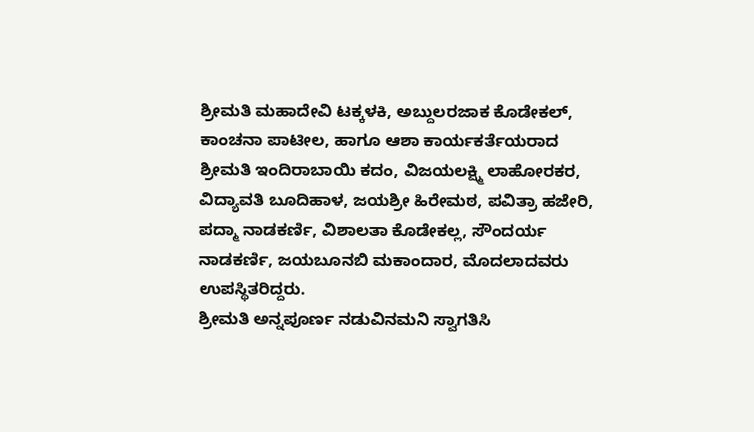ಶ್ರೀಮತಿ ಮಹಾದೇವಿ ಟಕ್ಕಳಕಿ, ಅಬ್ದುಲರಜಾಕ ಕೊಡೇಕಲ್, ಕಾಂಚನಾ ಪಾಟೀಲ, ಹಾಗೂ ಆಶಾ ಕಾರ್ಯಕರ್ತೆಯರಾದ ಶ್ರೀಮತಿ ಇಂದಿರಾಬಾಯಿ ಕದಂ, ವಿಜಯಲಕ್ಷ್ಮಿ ಲಾಹೋರಕರ, ವಿದ್ಯಾವತಿ ಬೂದಿಹಾಳ, ಜಯಶ್ರೀ ಹಿರೇಮಠ, ಪವಿತ್ರಾ ಹಜೇರಿ, ಪದ್ಮಾ ನಾಡಕರ್ಣಿ, ವಿಶಾಲತಾ ಕೊಡೇಕಲ್ಲ, ಸೌಂದರ್ಯ ನಾಡಕರ್ಣಿ, ಜಯಬೂನಬಿ ಮಕಾಂದಾರ, ಮೊದಲಾದವರು ಉಪಸ್ಥಿತರಿದ್ದರು.
ಶ್ರೀಮತಿ ಅನ್ನಪೂರ್ಣ ನಡುವಿನಮನಿ ಸ್ವಾಗತಿಸಿ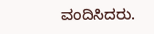ವಂದಿಸಿದರು.